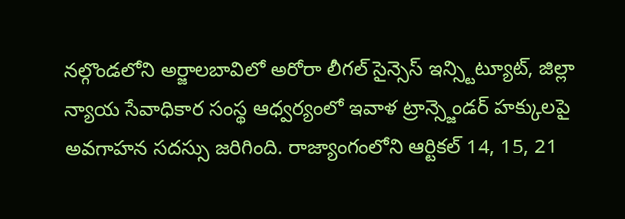నల్గొండలోని అర్జాలబావిలో అరోరా లీగల్ సైన్సెస్ ఇన్స్టిట్యూట్, జిల్లా న్యాయ సేవాధికార సంస్థ ఆధ్వర్యంలో ఇవాళ ట్రాన్స్జెండర్ హక్కులపై అవగాహన సదస్సు జరిగింది. రాజ్యాంగంలోని ఆర్టికల్ 14, 15, 21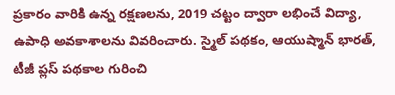ప్రకారం వారికి ఉన్న రక్షణలను, 2019 చట్టం ద్వారా లభించే విద్యా, ఉపాధి అవకాశాలను వివరించారు. స్మైల్ పథకం, ఆయుష్మాన్ భారత్, టీజీ ప్లస్ పథకాల గురించి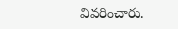వివరించారు.